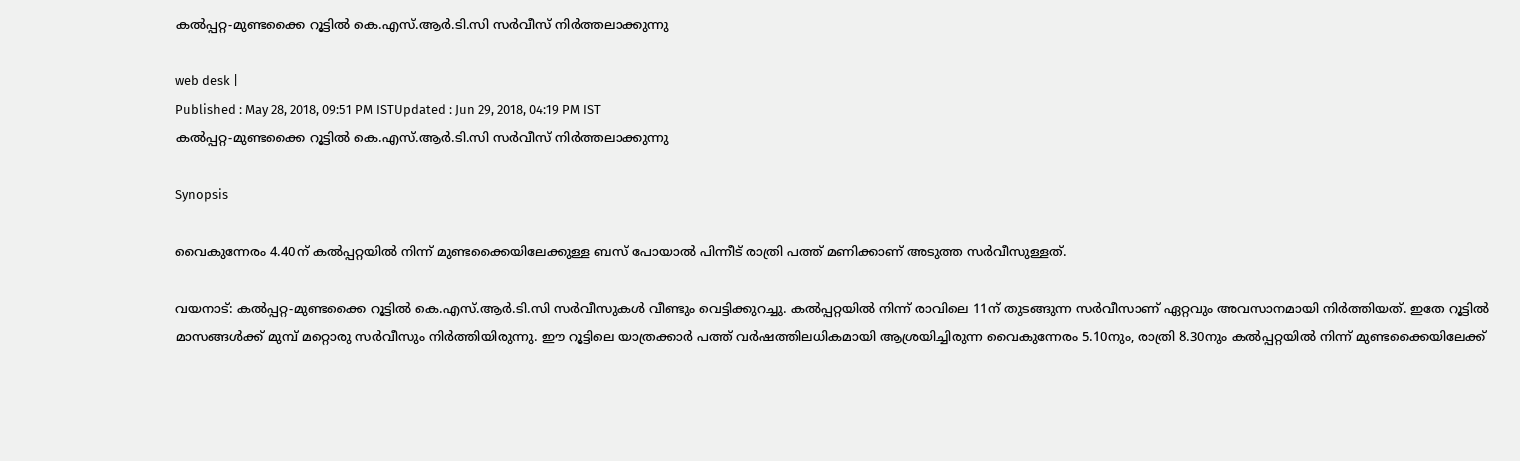കല്‍പ്പറ്റ-മുണ്ടക്കൈ റൂട്ടില്‍ കെ.എസ്.ആര്‍.ടി.സി സര്‍വീസ് നിര്‍ത്തലാക്കുന്നു

web desk |
Published : May 28, 2018, 09:51 PM ISTUpdated : Jun 29, 2018, 04:19 PM IST
കല്‍പ്പറ്റ-മുണ്ടക്കൈ റൂട്ടില്‍ കെ.എസ്.ആര്‍.ടി.സി സര്‍വീസ് നിര്‍ത്തലാക്കുന്നു

Synopsis

വൈകുന്നേരം 4.40ന് കല്‍പ്പറ്റയില്‍ നിന്ന് മുണ്ടക്കൈയിലേക്കുള്ള ബസ് പോയാല്‍ പിന്നീട് രാത്രി പത്ത് മണിക്കാണ് അടുത്ത സര്‍വീസുള്ളത്.

വയനാട്: കല്‍പ്പറ്റ-മുണ്ടക്കൈ റൂട്ടില്‍ കെ.എസ്.ആര്‍.ടി.സി സര്‍വീസുകള്‍ വീണ്ടും വെട്ടിക്കുറച്ചു. കല്‍പ്പറ്റയില്‍ നിന്ന് രാവിലെ 11ന് തുടങ്ങുന്ന സര്‍വീസാണ് ഏറ്റവും അവസാനമായി നിര്‍ത്തിയത്. ഇതേ റൂട്ടില്‍ മാസങ്ങള്‍ക്ക് മുമ്പ് മറ്റൊരു സര്‍വീസും നിര്‍ത്തിയിരുന്നു. ഈ റൂട്ടിലെ യാത്രക്കാര്‍ പത്ത് വര്‍ഷത്തിലധികമായി ആശ്രയിച്ചിരുന്ന വൈകുന്നേരം 5.10നും, രാത്രി 8.30നും കല്‍പ്പറ്റയില്‍ നിന്ന് മുണ്ടക്കൈയിലേക്ക്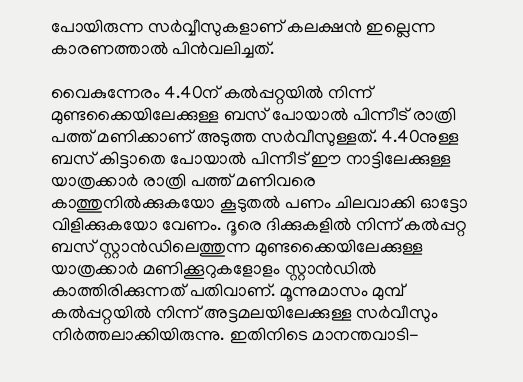പോയിരുന്ന സര്‍വ്വീസുകളാണ് കലക്ഷന്‍ ഇല്ലെന്ന കാരണത്താല്‍ പിന്‍വലിച്ചത്.

വൈകുന്നേരം 4.40ന് കല്‍പ്പറ്റയില്‍ നിന്ന് മുണ്ടക്കൈയിലേക്കുള്ള ബസ് പോയാല്‍ പിന്നീട് രാത്രി പത്ത് മണിക്കാണ് അടുത്ത സര്‍വീസുള്ളത്. 4.40നുള്ള ബസ് കിട്ടാതെ പോയാല്‍ പിന്നീട് ഈ നാട്ടിലേക്കുള്ള യാത്രക്കാര്‍ രാത്രി പത്ത് മണിവരെ കാത്തുനില്‍ക്കുകയോ കൂടുതല്‍ പണം ചിലവാക്കി ഓട്ടോ വിളിക്കുകയോ വേണം. ദൂരെ ദിക്കുകളില്‍ നിന്ന് കല്‍പ്പറ്റ ബസ് സ്റ്റാന്‍ഡിലെത്തുന്ന മുണ്ടക്കൈയിലേക്കുള്ള യാത്രക്കാര്‍ മണിക്കൂറുകളോളം സ്റ്റാന്‍ഡില്‍ കാത്തിരിക്കുന്നത് പതിവാണ്. മൂന്നുമാസം മുമ്പ് കല്‍പ്പറ്റയില്‍ നിന്ന് അട്ടമലയിലേക്കുള്ള സര്‍വീസും നിര്‍ത്തലാക്കിയിരുന്നു. ഇതിനിടെ മാനന്തവാടി-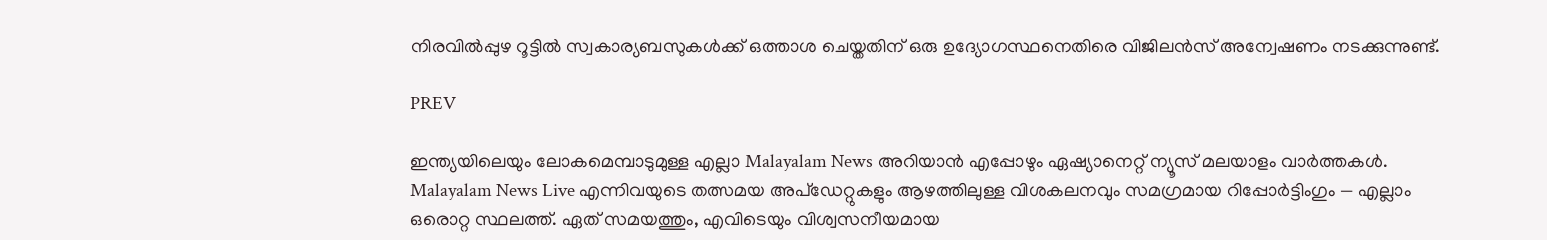നിരവില്‍പ്പുഴ റൂട്ടില്‍ സ്വകാര്യബസുകള്‍ക്ക് ഒത്താശ ചെയ്തതിന് ഒരു ഉദ്യോഗസ്ഥനെതിരെ വിജിലന്‍സ് അന്വേഷണം നടക്കുന്നുണ്ട്.

PREV

ഇന്ത്യയിലെയും ലോകമെമ്പാടുമുള്ള എല്ലാ Malayalam News അറിയാൻ എപ്പോഴും ഏഷ്യാനെറ്റ് ന്യൂസ് മലയാളം വാർത്തകൾ. Malayalam News Live എന്നിവയുടെ തത്സമയ അപ്‌ഡേറ്റുകളും ആഴത്തിലുള്ള വിശകലനവും സമഗ്രമായ റിപ്പോർട്ടിംഗും — എല്ലാം ഒരൊറ്റ സ്ഥലത്ത്. ഏത് സമയത്തും, എവിടെയും വിശ്വസനീയമായ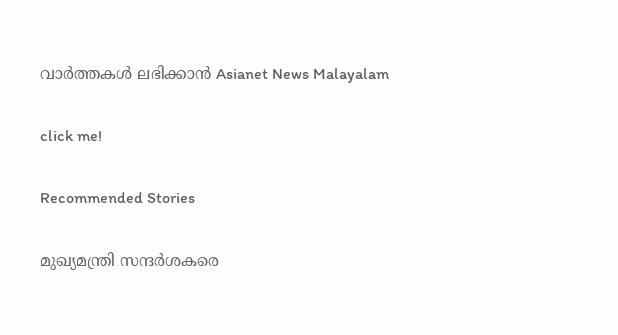വാർത്തകൾ ലഭിക്കാൻ Asianet News Malayalam

click me!

Recommended Stories

മുഖ്യമന്ത്രി സന്ദർശകരെ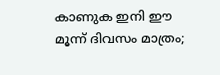കാണുക ഇനി ഈ മൂന്ന് ദിവസം മാത്രം;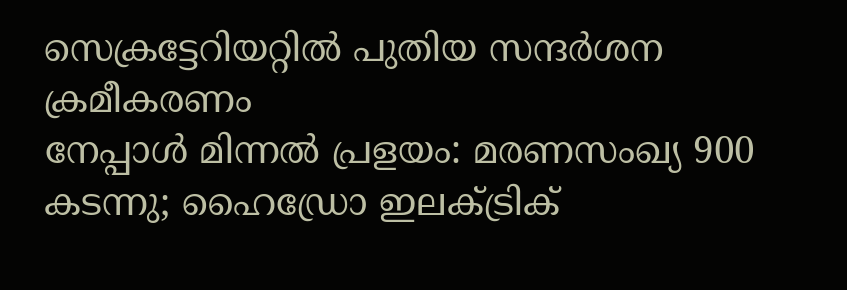സെക്രട്ടേറിയറ്റിൽ പുതിയ സന്ദർശന ക്രമീകരണം
നേപ്പാൾ മിന്നൽ പ്രളയം: മരണസംഖ്യ 900 കടന്നു; ഹൈഡ്രോ ഇലക്ട്രിക്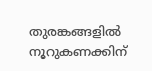തുരങ്കങ്ങളിൽ നൂറുകണക്കിന്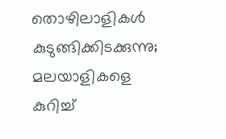തൊഴിലാളികൾ കുടുങ്ങിക്കിടക്കുന്നു; മലയാളികളെ കുറിച്ച്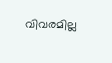വിവരമില്ല